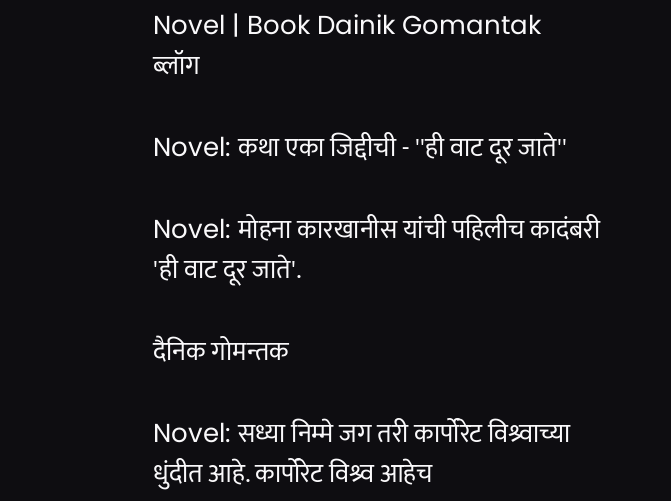Novel | Book Dainik Gomantak
ब्लॉग

Novel: कथा एका जिद्दीची - ''ही वाट दूर जाते''

Novel: मोहना कारखानीस यांची पहिलीच कादंबरी 'ही वाट दूर जाते'.

दैनिक गोमन्तक

Novel: सध्या निम्मे जग तरी कार्पोरेट विश्र्वाच्या धुंदीत आहे. कार्पोरेट विश्र्व आहेच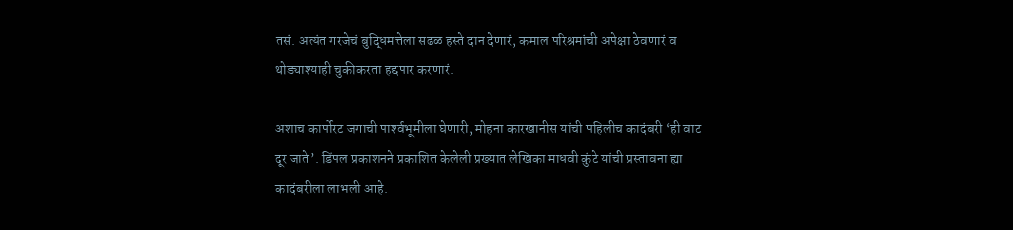तसं. अत्यंत गरजेचं बुद्धिमत्तेला सढळ हस्ते दान देणारं, कमाल परिश्रमांची अपेक्षा ठेवणारं व थोड्याश्याही चुकीकरता हद्दपार करणारं.

अशाच कार्पोरट जगाची पार्श्‍वभूमीला घेणारी, मोहना कारखानीस यांची पहिलीच कादंबरी ‘ही वाट दूर जाते’. डिंपल प्रकाशनने प्रकाशित केलेली प्रख्यात लेखिका माधवी कुंटे यांची प्रस्तावना ह्या कादंबरीला लाभली आहे.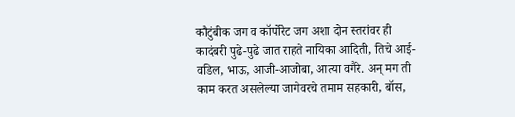कौटुंबीक जग व कॉर्पोरेट जग अशा दोन स्तरांवर ही कादंबरी पुढे-पुढे जात राहते नायिका आदिती, तिचे आई-वडिल, भाऊ, आजी-आजोबा, आत्या वगैरे. अन् मग ती काम करत असलेल्या जागेवरचे तमाम सहकारी, बॉस,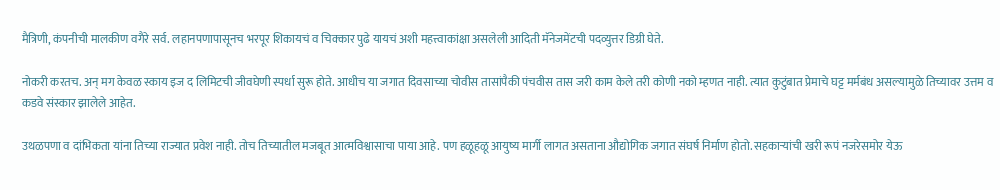मैत्रिणी, कंपनीची मालकीण वगैरे सर्व. लहानपणापासूनच भरपूर शिकायचं व चिक्कार पुढे यायचं अशी महत्त्वाकांक्षा असलेली आदिती मॅनेजमेंटची पदव्युत्तर डिग्री घेते.

नोकरी करतच. अन् मग केवळ स्काय इज द लिमिटची जीवघेणी स्पर्धा सुरू होते. आधीच या जगात दिवसाच्या चोवीस तासांपैकी पंचवीस तास जरी काम केले तरी कोणी नको म्हणत नाही. त्यात कुटुंबात प्रेमाचे घट्ट मर्मबंध असल्यामुळे तिच्यावर उत्तम व कडवे संस्कार झालेले आहेत.

उथळपणा व दांभिकता यांना तिच्या राज्यात प्रवेश नाही. तोच तिच्यातील मजबूत आत्मविश्वासाचा पाया आहे. पण हळूहळू आयुष्य मार्गी लागत असताना औद्योगिक जगात संघर्ष निर्माण होतो. सहकाऱ्यांची खरी रूपं नजरेसमोर येऊ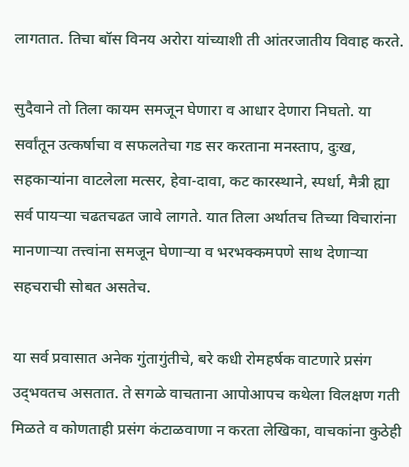लागतात. तिचा बॉस विनय अरोरा यांच्याशी ती आंतरजातीय विवाह करते.

सुदैवाने तो तिला कायम समजून घेणारा व आधार देणारा निघतो. या सर्वांतून उत्कर्षाचा व सफलतेचा गड सर करताना मनस्ताप, दुःख, सहकाऱ्यांना वाटलेला मत्सर, हेवा-दावा, कट कारस्थाने, स्पर्धा, मैत्री ह्या सर्व पायऱ्या चढतचढत जावे लागते. यात तिला अर्थातच तिच्या विचारांना मानणाऱ्या तत्त्वांना समजून घेणाऱ्या व भरभक्कमपणे साथ देणाऱ्या सहचराची सोबत असतेच.

या सर्व प्रवासात अनेक गुंतागुंतीचे, बरे कधी रोमहर्षक वाटणारे प्रसंग उद्‍भवतच असतात. ते सगळे वाचताना आपोआपच कथेला विलक्षण गती मिळते व कोणताही प्रसंग कंटाळवाणा न करता लेखिका, वाचकांना कुठेही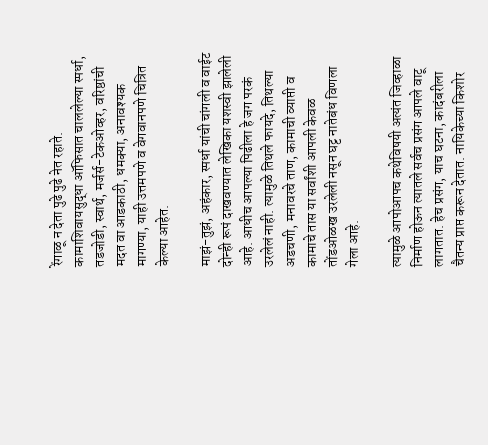रेंगाळू न देता पुढे पुढे नेत रहाते. कामाशिवायसुद्धा ऑफिसात चाललेल्या स्पर्धा, तडजोडी, स्वार्थ, मर्जर्स-टेकओव्हर, वरिष्ठांची मदत वा आडकाठी, धमक्या, अनावश्यक मागण्या, याही उत्तमपणे व वेगवानपणे चित्रित केल्या आहेत.

माझं-तुझं, अहंकार, स्पर्धा यांची चांगली व वाईट दोन्ही रूपं दाखवण्यात लेखिका यशस्वी झालेली आहे. आधीच आपल्या पिढीला हे जग परकं उरलेलं नाही. त्यामुळे तिथले फायदे, तिथल्या अडचणी, मनावरचे ताण, कामाची व्याप्ती व कामाचे तास या सर्वांशी आपली केवळ तोंडओळख उरलेली नसून घट्ट नातेबंध विणला गेला आहे.

त्यामुळे आपोआपच कथेविषयी अत्यंत जिव्हाळा निर्माण होऊन त्यातले सर्वच प्रसंग आपले वाटू लागतात. हेच प्रसंग, याच घटना, कादंबरीला चैतन्य प्राप्त करून देतात. नायिकेच्या किशोर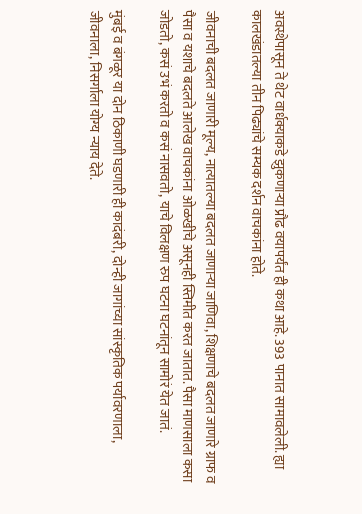अवस्थेपासून ते थेट वार्धक्याकडे झुकणाऱ्या प्रौढ वयापर्यंत ही कथा आहे. 393 पानात सामावलेली. ह्या कालखंडातल्या तीन पिढ्यांचे सम्यक दर्शन वाचकांना होते.

जीवनाची बदलत जाणारी मूल्य, नात्यातल्या बदलत जाणाऱ्या जाणिवा, शिक्षणाचे बदलत जाणारे ग्राफ व पैसा व यशाचे बदलते आलेख वाचकांना ओळखीचे असूनही स्तिमीत करत जातात. पैसा माणसाला कसा जोडतो, कसं उभं करतो व कसं नासवतो, याचे विलक्षण रुप घटना घटनांतून सामोरं येत जातं.

मुंबई व बंगळूर या दोन ठिकाणी घडणारी ही कादंबरी, दोन्ही जागांच्या सांस्कृतिक पर्यावरणाला, जीवनाला, निसर्गाला योग्य न्याय देते.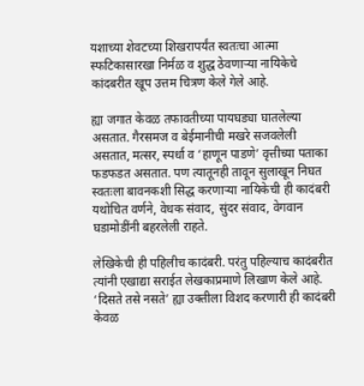यशाच्या शेवटच्या शिखरापर्यंत स्वतःचा आत्मा स्फटिकासारखा निर्मळ व शुद्ध ठेवणाऱ्या नायिकेचे कांदबरीत खूप उत्तम चित्रण केले गेले आहे.

ह्या जगात केवळ तफावतीच्या पायघड्या घातलेल्या असतात. गैरसमज व बेईमानीची मखरे सजवलेली असतात, मत्सर, स्पर्धा व ‘हाणून पाडणे’ वृत्तीच्या पताका फडफडत असतात. पण त्यातूनही तावून सुलाखून निघत स्वतःला बावनकशी सिद्ध करणाऱ्या नायिकेची ही कादंबरी यथोचित वर्णने, वेधक संवाद, सुंदर संवाद, वेगवान घडामोडींनी बहरलेली राहते.

लेखिकेची ही पहिलीच कादंबरी. परंतु पहिल्याच कादंबरीत त्यांनी एखाद्या सराईत लेखकाप्रमाणे लिखाण केले आहे. ‘दिसते तसे नसते’ ह्या उक्तीला विशद करणारी ही कादंबरी केवळ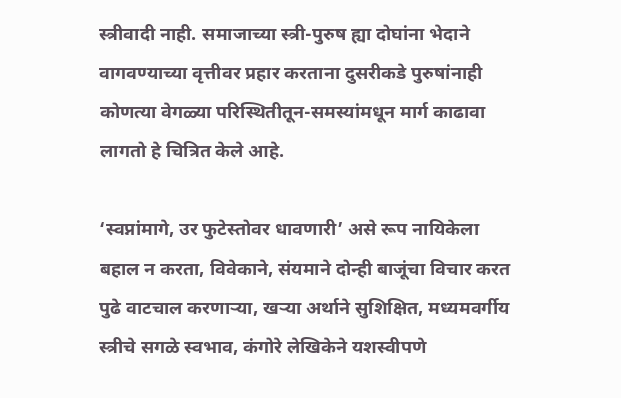स्त्रीवादी नाही. समाजाच्या स्त्री-पुरुष ह्या दोघांना भेदाने वागवण्याच्या वृत्तीवर प्रहार करताना दुसरीकडे पुरुषांनाही कोणत्या वेगळ्या परिस्थितीतून-समस्यांमधून मार्ग काढावा लागतो हे चित्रित केले आहे.

‘स्वप्नांमागे, उर फुटेस्तोवर धावणारी’ असे रूप नायिकेला बहाल न करता, विवेकाने, संयमाने दोन्ही बाजूंचा विचार करत पुढे वाटचाल करणाऱ्या, खऱ्या अर्थाने सुशिक्षित, मध्यमवर्गीय स्त्रीचे सगळे स्वभाव, कंगोरे लेखिकेने यशस्वीपणे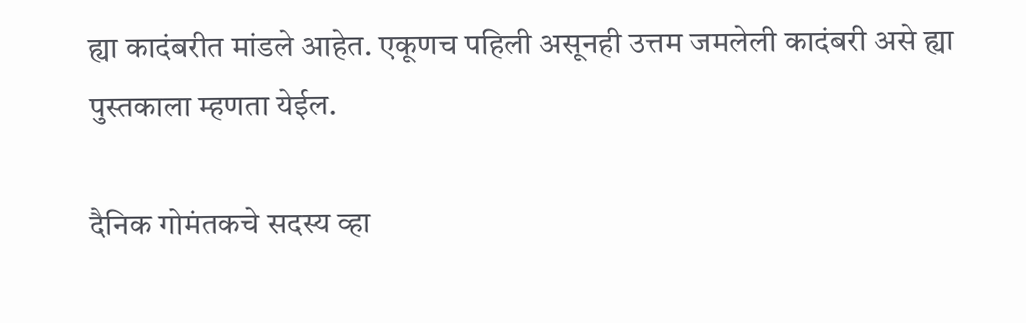ह्या कादंबरीत मांडले आहेत. एकूणच पहिली असूनही उत्तम जमलेली कादंबरी असे ह्या पुस्तकाला म्हणता येईल.

दैनिक गोमंतकचे सदस्य व्हा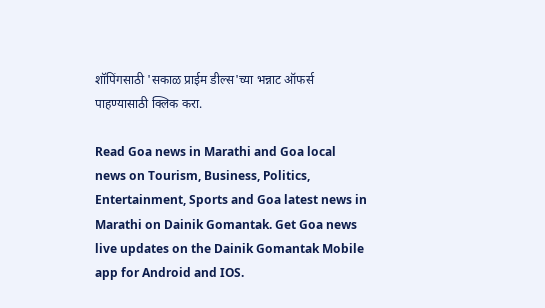शॉपिंगसाठी 'सकाळ प्राईम डील्स'च्या भन्नाट ऑफर्स पाहण्यासाठी क्लिक करा.

Read Goa news in Marathi and Goa local news on Tourism, Business, Politics, Entertainment, Sports and Goa latest news in Marathi on Dainik Gomantak. Get Goa news live updates on the Dainik Gomantak Mobile app for Android and IOS.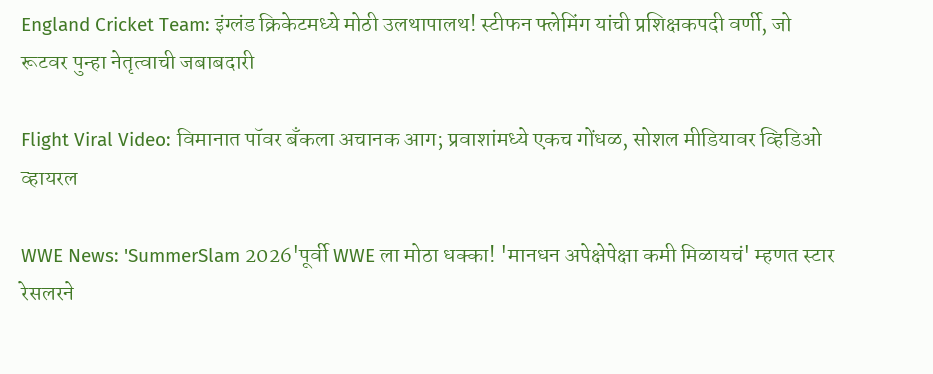England Cricket Team: इंग्लंड क्रिकेटमध्ये मोठी उलथापालथ! स्टीफन फ्लेमिंग यांची प्रशिक्षकपदी वर्णी, जो रूटवर पुन्हा नेतृत्वाची जबाबदारी

Flight Viral Video: विमानात पॉवर बँकला अचानक आग; प्रवाशांमध्ये एकच गोंधळ, सोशल मीडियावर व्हिडिओ व्हायरल

WWE News: 'SummerSlam 2026'पूर्वी WWE ला मोठा धक्का! 'मानधन अपेक्षेपेक्षा कमी मिळायचं' म्हणत स्टार रेसलरने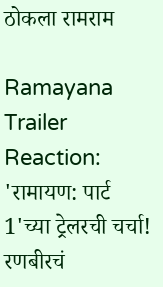ठोकला रामराम

Ramayana Trailer Reaction: 'रामायण: पार्ट 1'च्या ट्रेलरची चर्चा! रणबीरचं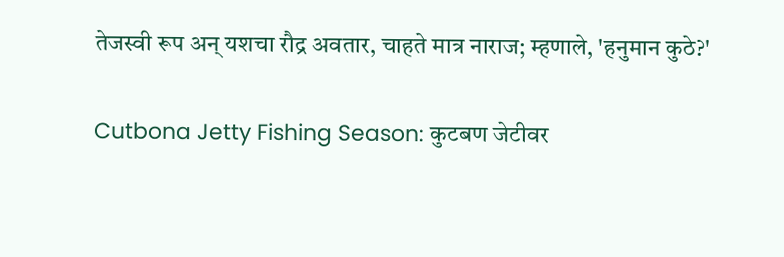तेजस्वी रूप अन् यशचा रौद्र अवतार, चाहते मात्र नाराज; म्हणाले, 'हनुमान कुठे?'

Cutbona Jetty Fishing Season: कुटबण जेटीवर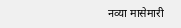नव्या मासेमारी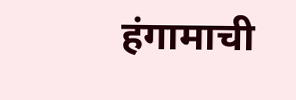हंगामाची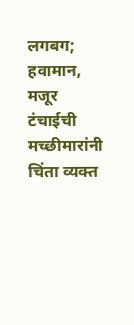लगबग; हवामान, मजूर टंचाईची मच्छीमारांनी चिंता व्यक्त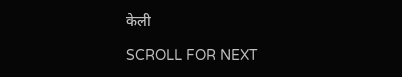केली

SCROLL FOR NEXT